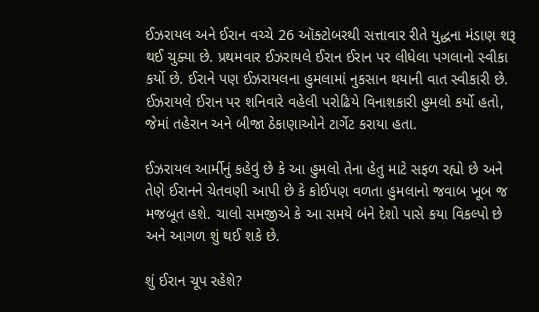ઈઝરાયલ અને ઈરાન વચ્ચે 26 ઑક્ટોબરથી સત્તાવાર રીતે યુદ્ધના મંડાણ શરૂ થઈ ચુક્યા છે. પ્રથમવાર ઈઝરાયલે ઈરાન ઈરાન પર લીધેલા પગલાનો સ્વીકા કર્યો છે. ઈરાને પણ ઈઝરાયલના હુમલામાં નુકસાન થયાની વાત સ્વીકારી છે. ઈઝરાયલે ઈરાન પર શનિવારે વહેલી પરોઢિયે વિનાશકારી હુમલો કર્યો હતો, જેમાં તહેરાન અને બીજા ઠેકાણાઓને ટાર્ગેટ કરાયા હતા.

ઈઝરાયલ આર્મીનું કહેવું છે કે આ હુમલો તેના હેતુ માટે સફળ રહ્યો છે અને તેણે ઈરાનને ચેતવણી આપી છે કે કોઈપણ વળતા હુમલાનો જવાબ ખૂબ જ મજબૂત હશે. ચાલો સમજીએ કે આ સમયે બંને દેશો પાસે કયા વિકલ્પો છે અને આગળ શું થઈ શકે છે.

શું ઈરાન ચૂપ રહેશે?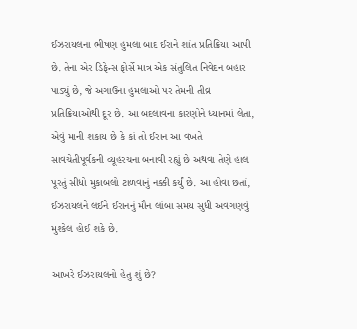ઈઝરાયલના ભીષણ હુમલા બાદ ઈરાને શાંત પ્રતિક્રિયા આપી છે. તેના એર ડિફેન્સ ફોર્સે માત્ર એક સંતુલિત નિવેદન બહાર પાડ્યું છે, જે અગાઉના હુમલાઓ પર તેમની તીવ્ર પ્રતિક્રિયાઓથી દૂર છે. આ બદલાવના કારણોને ધ્યાનમાં લેતા, એવું માની શકાય છે કે કાં તો ઈરાન આ વખતે સાવચેતીપૂર્વકની વ્યૂહરચના બનાવી રહ્યું છે અથવા તેણે હાલ પૂરતું સીધો મુકાબલો ટાળવાનું નક્કી કર્યું છે. આ હોવા છતાં, ઈઝરાયલને લઈને ઈરાનનું મૌન લાંબા સમય સુધી અવગણવું મુશ્કેલ હોઈ શકે છે.

આખરે ઈઝરાયલનો હેતુ શું છે?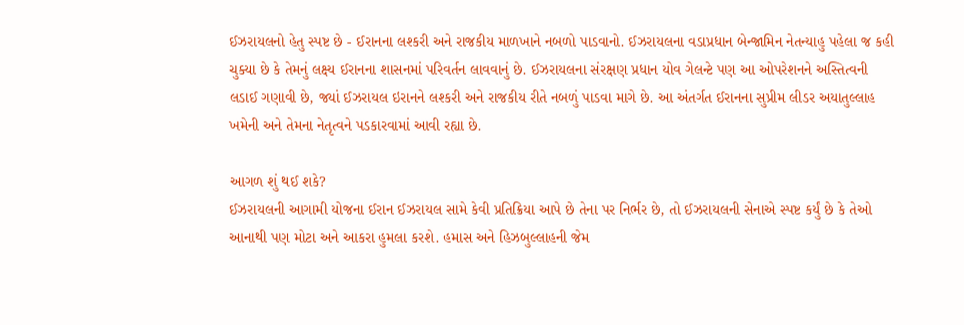ઈઝરાયલનો હેતુ સ્પષ્ટ છે - ઈરાનના લશ્કરી અને રાજકીય માળખાને નબળો પાડવાનો. ઈઝરાયલના વડાપ્રધાન બેન્જામિન નેતન્યાહુ પહેલા જ કહી ચુક્યા છે કે તેમનું લક્ષ્ય ઈરાનના શાસનમાં પરિવર્તન લાવવાનું છે. ઈઝરાયલના સંરક્ષણ પ્રધાન યોવ ગેલન્ટે પણ આ ઓપરેશનને અસ્તિત્વની લડાઈ ગણાવી છે, જ્યાં ઈઝરાયલ ઇરાનને લશ્કરી અને રાજકીય રીતે નબળું પાડવા માગે છે. આ અંતર્ગત ઈરાનના સુપ્રીમ લીડર અયાતુલ્લાહ ખમેની અને તેમના નેતૃત્વને પડકારવામાં આવી રહ્યા છે.

આગળ શું થઈ શકે?
ઈઝરાયલની આગામી યોજના ઈરાન ઈઝરાયલ સામે કેવી પ્રતિક્રિયા આપે છે તેના પર નિર્ભર છે, તો ઈઝરાયલની સેનાએ સ્પષ્ટ કર્યું છે કે તેઓ આનાથી પણ મોટા અને આકરા હુમલા કરશે. હમાસ અને હિઝબુલ્લાહની જેમ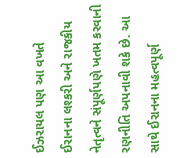ઈઝરાયલ પણ આ વખતે ઈરાનના લશ્કરી અને રાજકીય નેતૃત્વને સંપૂર્ણપણે ખતમ કરવાની રણનીતિ અપનાવી શકે છે. આ સાથે ઈરાનના મહત્વપૂર્ણ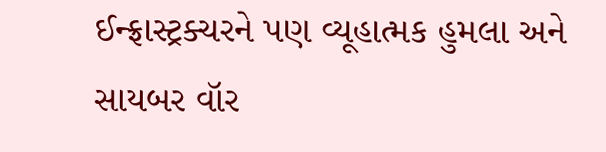ઈન્ફ્રાસ્ટ્રક્ચરને પણ વ્યૂહાત્મક હુમલા અને સાયબર વૉર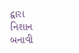દ્વારા નિશાન બનાવી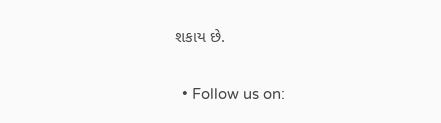શકાય છે.

  • Follow us on: